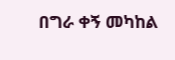በግራ ቀኝ መካከል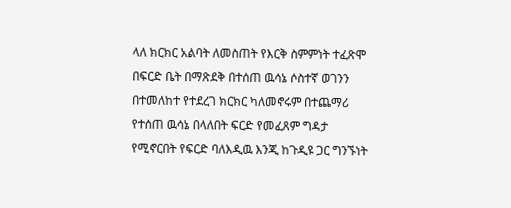ላለ ክርክር አልባት ለመስጠት የእርቅ ስምምነት ተፈጽሞ በፍርድ ቤት በማጽደቅ በተሰጠ ዉሳኔ ሶስተኛ ወገንን በተመለከተ የተደረገ ክርክር ካለመኖሩም በተጨማሪ የተሰጠ ዉሳኔ በላለበት ፍርድ የመፈጸም ግዳታ የሚኖርበት የፍርድ ባለእዲዉ እንጂ ከጉዲዩ ጋር ግንኙነት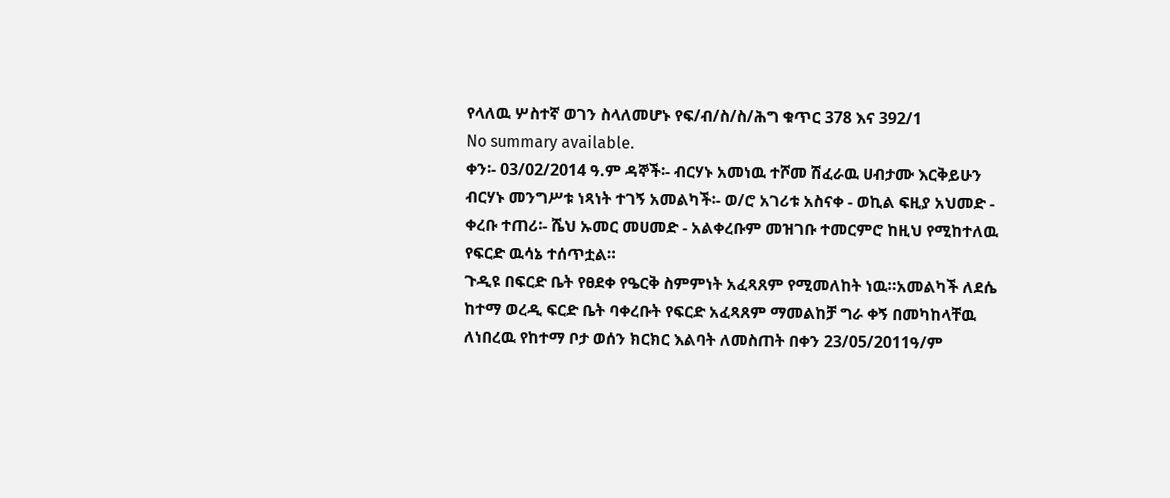የላለዉ ሦስተኛ ወገን ስላለመሆኑ የፍ/ብ/ስ/ስ/ሕግ ቁጥር 378 እና 392/1
No summary available.
ቀን፡- 03/02/2014 ዓ.ም ዳኞች፡- ብርሃኑ አመነዉ ተሾመ ሽፈራዉ ሀብታሙ እርቅይሁን ብርሃኑ መንግሥቱ ነጻነት ተገኝ አመልካች፡- ወ/ሮ አገሪቱ አስናቀ - ወኪል ፍዚያ አህመድ - ቀረቡ ተጠሪ፡- ሼህ ኡመር መሀመድ - አልቀረቡም መዝገቡ ተመርምሮ ከዚህ የሚከተለዉ የፍርድ ዉሳኔ ተሰጥቷል።
ጉዲዩ በፍርድ ቤት የፀደቀ የዔርቅ ስምምነት አፈጻጸም የሚመለከት ነዉ።አመልካች ለደሴ ከተማ ወረዲ ፍርድ ቤት ባቀረቡት የፍርድ አፈጻጸም ማመልከቻ ግራ ቀኝ በመካከላቸዉ ለነበረዉ የከተማ ቦታ ወሰን ክርክር እልባት ለመስጠት በቀን 23/05/2011ዓ/ም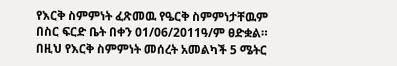የእርቅ ስምምነት ፈጽመዉ የዔርቅ ስምምነታቸዉም በስር ፍርድ ቤት በቀን 01/06/2011ዓ/ም ፀድቋል። በዚህ የእርቅ ስምምነት መሰረት አመልካች 5 ሜትር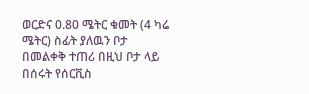ወርድና 0.80 ሜትር ቁመት (4 ካሬ ሜትር) ስፊት ያለዉን ቦታ በመልቀቅ ተጠሪ በዚህ ቦታ ላይ በሰሩት የሰርቪስ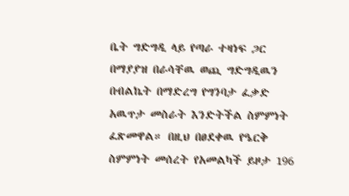ቤት ግድግዲ ላይ የጣራ ተዛነፍ ጋር በማያያዝ በራሳቸዉ ወጪ ግድግዲዉን በብልኬት በማድረግ የግንባታ ፈቃድ አዉጥታ መስራት እንድትችል ስምምነት ፈጽመዋል። በዚህ በፀደቀዉ የዔርቅ ስምምነት መሰረት የአመልካች ይዞታ 196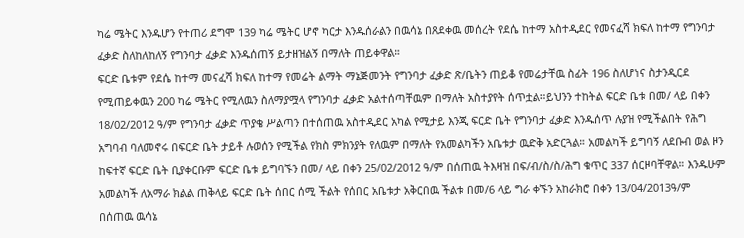ካሬ ሜትር እንዱሆን የተጠሪ ደግሞ 139 ካሬ ሜትር ሆኖ ካርታ እንዱሰራልን በዉሳኔ በጸደቀዉ መሰረት የደሴ ከተማ አስተዲደር የመናፈሻ ክፍለ ከተማ የግንባታ ፈቃድ ስለከለከለኝ የግንባታ ፈቃድ እንዱሰጠኝ ይታዘዝልኝ በማለት ጠይቀዋል።
ፍርድ ቤቱም የደሴ ከተማ መናፈሻ ክፍለ ከተማ የመሬት ልማት ማኔጅመንት የግንባታ ፈቃድ ጽ/ቤትን ጠይቆ የመሬታቸዉ ስፊት 196 ስለሆነና ስታንዲርደ የሚጠይቀዉን 200 ካሬ ሜትር የሚለዉን ስለማያሟላ የግንባታ ፈቃድ አልተሰጣቸዉም በማለት አስተያየት ሰጥቷል።ይህንን ተከትል ፍርድ ቤቱ በመ/ ላይ በቀን 18/02/2012 ዓ/ም የግንባታ ፈቃድ ጥያቄ ሥልጣን በተሰጠዉ አስተዲደር አካል የሚታይ እንጂ ፍርድ ቤት የግንባታ ፈቃድ እንዱሰጥ ሉያዝ የሚችልበት የሕግ አግባብ ባለመኖሩ በፍርድ ቤት ታይቶ ሉወሰን የሚችል የክስ ምክንያት የለዉም በማለት የአመልካችን አቤቱታ ዉድቅ አድርጓል። አመልካች ይግባኝ ለደቡብ ወል ዞን ከፍተኛ ፍርድ ቤት ቢያቀርቡም ፍርድ ቤቱ ይግባኙን በመ/ ላይ በቀን 25/02/2012 ዓ/ም በሰጠዉ ትእዛዝ በፍ/ብ/ስ/ስ/ሕግ ቁጥር 337 ሰርዞባቸዋል። እንዱሁም አመልካች ለአማራ ክልል ጠቅላይ ፍርድ ቤት ሰበር ሰሚ ችልት የሰበር አቤቱታ አቅርበዉ ችልቱ በመ/6 ላይ ግራ ቀኙን አከራክሮ በቀን 13/04/2013ዓ/ም በሰጠዉ ዉሳኔ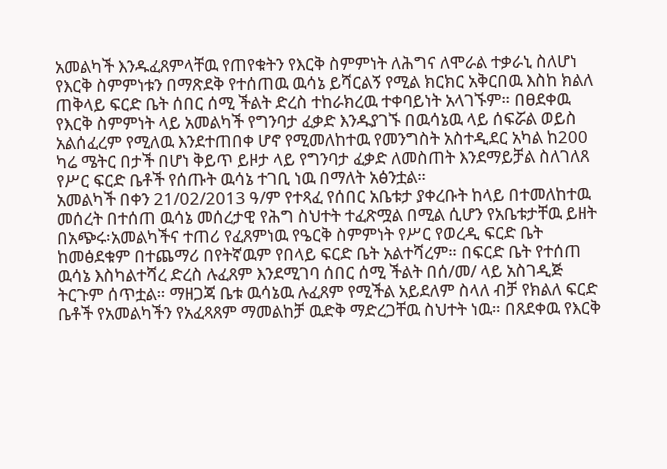አመልካች እንዱፈጸምላቸዉ የጠየቁትን የእርቅ ስምምነት ለሕግና ለሞራል ተቃራኒ ስለሆነ የእርቅ ስምምነቱን በማጽደቅ የተሰጠዉ ዉሳኔ ይሻርልኝ የሚል ክርክር አቅርበዉ እስከ ክልለ ጠቅላይ ፍርድ ቤት ሰበር ሰሚ ችልት ድረስ ተከራክረዉ ተቀባይነት አላገኙም። በፀደቀዉ የእርቅ ስምምነት ላይ አመልካች የግንባታ ፈቃድ እንዱያገኙ በዉሳኔዉ ላይ ሰፍሯል ወይስ አልሰፈረም የሚለዉ እንደተጠበቀ ሆኖ የሚመለከተዉ የመንግስት አስተዲደር አካል ከ200 ካሬ ሜትር በታች በሆነ ቅይጥ ይዞታ ላይ የግንባታ ፈቃድ ለመስጠት እንደማይቻል ስለገለጸ የሥር ፍርድ ቤቶች የሰጡት ዉሳኔ ተገቢ ነዉ በማለት አፅንቷል።
አመልካች በቀን 21/02/2013 ዓ/ም የተጻፈ የሰበር አቤቱታ ያቀረቡት ከላይ በተመለከተዉ መሰረት በተሰጠ ዉሳኔ መሰረታዊ የሕግ ስህተት ተፈጽሟል በሚል ሲሆን የአቤቱታቸዉ ይዘት በአጭሩ፡አመልካችና ተጠሪ የፈጸምነዉ የዔርቅ ስምምነት የሥር የወረዲ ፍርድ ቤት ከመፅደቁም በተጨማሪ በየትኛዉም የበላይ ፍርድ ቤት አልተሻረም። በፍርድ ቤት የተሰጠ ዉሳኔ እስካልተሻረ ድረስ ሉፈጸም እንደሚገባ ሰበር ሰሚ ችልት በሰ/መ/ ላይ አስገዲጅ ትርጉም ሰጥቷል። ማዘጋጃ ቤቱ ዉሳኔዉ ሉፈጸም የሚችል አይደለም ስላለ ብቻ የክልለ ፍርድ ቤቶች የአመልካችን የአፈጻጸም ማመልከቻ ዉድቅ ማድረጋቸዉ ስህተት ነዉ። በጸደቀዉ የእርቅ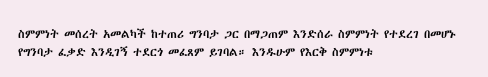ስምምነት መሰረት አመልካች ከተጠሪ ግንባታ ጋር በማጋጠም እንድሰራ ስምምነት የተደረገ በመሆኑ የግንባታ ፈቃድ እንዲገኝ ተደርጎ መፈጸም ይገባል። እንዱሁም የእርቅ ስምምነቱ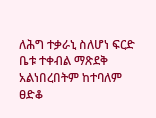ለሕግ ተቃራኒ ስለሆነ ፍርድ ቤቱ ተቀብል ማጽደቅ አልነበረበትም ከተባለም ፀድቆ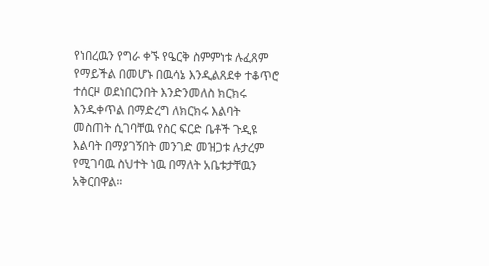የነበረዉን የግራ ቀኙ የዔርቅ ስምምነቱ ሉፈጸም የማይችል በመሆኑ በዉሳኔ እንዲልጸደቀ ተቆጥሮ ተሰርዞ ወደነበርንበት እንድንመለስ ክርክሩ እንዱቀጥል በማድረግ ለክርክሩ እልባት መስጠት ሲገባቸዉ የስር ፍርድ ቤቶች ጉዲዩ እልባት በማያገኝበት መንገድ መዝጋቱ ሉታረም የሚገባዉ ስህተት ነዉ በማለት አቤቱታቸዉን አቅርበዋል።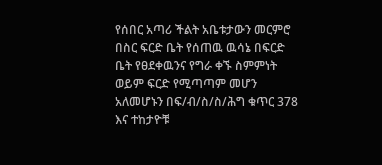የሰበር አጣሪ ችልት አቤቱታውን መርምሮ በስር ፍርድ ቤት የሰጠዉ ዉሳኔ በፍርድ ቤት የፀደቀዉንና የግራ ቀኙ ስምምነት ወይም ፍርድ የሚጣጣም መሆን አለመሆኑን በፍ/ብ/ስ/ስ/ሕግ ቁጥር 378 እና ተከታዮቹ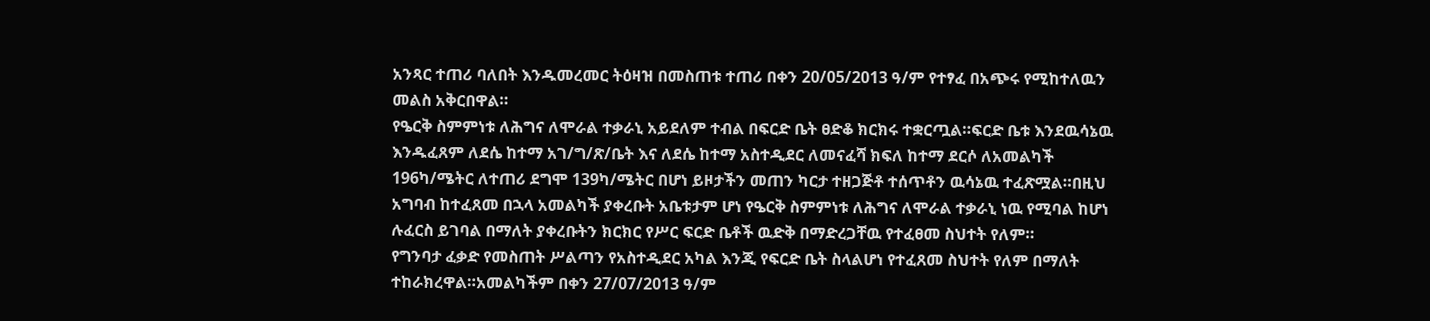አንጻር ተጠሪ ባለበት እንዱመረመር ትዕዛዝ በመስጠቱ ተጠሪ በቀን 20/05/2013 ዓ/ም የተፃፈ በአጭሩ የሚከተለዉን መልስ አቅርበዋል።
የዔርቅ ስምምነቱ ለሕግና ለሞራል ተቃራኒ አይደለም ተብል በፍርድ ቤት ፀድቆ ክርክሩ ተቋርጧል።ፍርድ ቤቱ እንደዉሳኔዉ እንዱፈጸም ለደሴ ከተማ አገ/ግ/ጽ/ቤት እና ለደሴ ከተማ አስተዲደር ለመናፈሻ ክፍለ ከተማ ደርሶ ለአመልካች 196ካ/ሜትር ለተጠሪ ደግሞ 139ካ/ሜትር በሆነ ይዞታችን መጠን ካርታ ተዘጋጅቶ ተሰጥቶን ዉሳኔዉ ተፈጽሟል።በዚህ አግባብ ከተፈጸመ በኋላ አመልካች ያቀረቡት አቤቱታም ሆነ የዔርቅ ስምምነቱ ለሕግና ለሞራል ተቃራኒ ነዉ የሚባል ከሆነ ሉፈርስ ይገባል በማለት ያቀረቡትን ክርክር የሥር ፍርድ ቤቶች ዉድቅ በማድረጋቸዉ የተፈፀመ ስህተት የለም።
የግንባታ ፈቃድ የመስጠት ሥልጣን የአስተዲደር አካል እንጂ የፍርድ ቤት ስላልሆነ የተፈጸመ ስህተት የለም በማለት ተከራክረዋል።አመልካችም በቀን 27/07/2013 ዓ/ም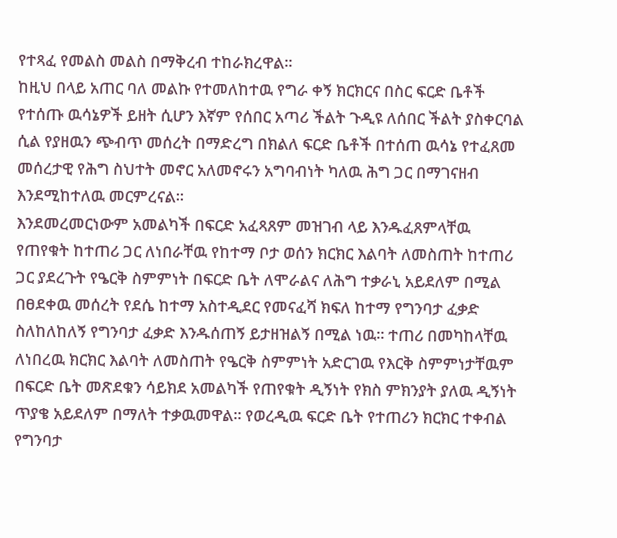የተጻፈ የመልስ መልስ በማቅረብ ተከራክረዋል።
ከዚህ በላይ አጠር ባለ መልኩ የተመለከተዉ የግራ ቀኝ ክርክርና በስር ፍርድ ቤቶች የተሰጡ ዉሳኔዎች ይዘት ሲሆን እኛም የሰበር አጣሪ ችልት ጉዲዩ ለሰበር ችልት ያስቀርባል ሲል የያዘዉን ጭብጥ መሰረት በማድረግ በክልለ ፍርድ ቤቶች በተሰጠ ዉሳኔ የተፈጸመ መሰረታዊ የሕግ ስህተት መኖር አለመኖሩን አግባብነት ካለዉ ሕግ ጋር በማገናዘብ እንደሚከተለዉ መርምረናል።
እንደመረመርነውም አመልካች በፍርድ አፈጻጸም መዝገብ ላይ እንዱፈጸምላቸዉ የጠየቁት ከተጠሪ ጋር ለነበራቸዉ የከተማ ቦታ ወሰን ክርክር እልባት ለመስጠት ከተጠሪ ጋር ያደረጉት የዔርቅ ስምምነት በፍርድ ቤት ለሞራልና ለሕግ ተቃራኒ አይደለም በሚል በፀደቀዉ መሰረት የደሴ ከተማ አስተዲደር የመናፈሻ ክፍለ ከተማ የግንባታ ፈቃድ ስለከለከለኝ የግንባታ ፈቃድ እንዱሰጠኝ ይታዘዝልኝ በሚል ነዉ። ተጠሪ በመካከላቸዉ ለነበረዉ ክርክር እልባት ለመስጠት የዔርቅ ስምምነት አድርገዉ የእርቅ ስምምነታቸዉም በፍርድ ቤት መጽደቁን ሳይክደ አመልካች የጠየቁት ዲኝነት የክስ ምክንያት ያለዉ ዲኝነት ጥያቄ አይደለም በማለት ተቃዉመዋል። የወረዲዉ ፍርድ ቤት የተጠሪን ክርክር ተቀብል የግንባታ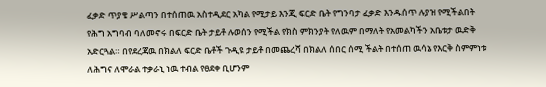ፈቃድ ጥያቄ ሥልጣን በተሰጠዉ አስተዲደር አካል የሚታይ እንጂ ፍርድ ቤት የግንባታ ፈቃድ እንዱሰጥ ሉያዝ የሚችልበት የሕግ አግባብ ባለመኖሩ በፍርድ ቤት ታይቶ ሉወሰን የሚችል የክስ ምክንያት የለዉም በማለት የአመልካችን አቤቱታ ዉድቅ አድርጓል። በየደረጃዉ በክልለ ፍርድ ቤቶች ጉዲዩ ታይቶ በመጨረሻ በክልለ ሰበር ሰሚ ችልት በተሰጠ ዉሳኔ የእርቅ ስምምነቱ ለሕግና ለሞራል ተቃራኒ ነዉ ተብል የፀደቀ ቢሆንም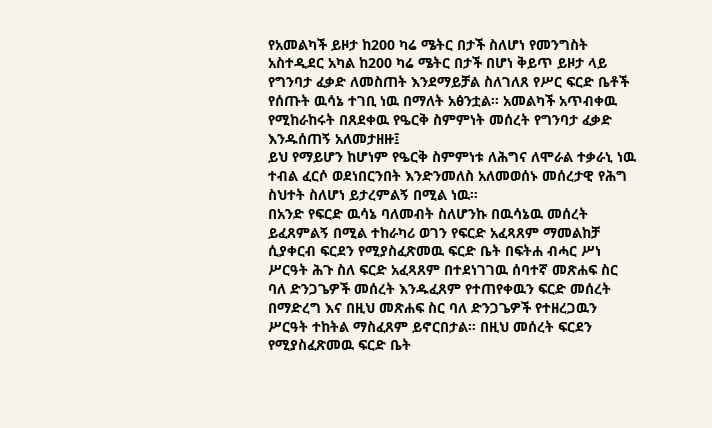የአመልካች ይዞታ ከ200 ካሬ ሜትር በታች ስለሆነ የመንግስት አስተዲደር አካል ከ200 ካሬ ሜትር በታች በሆነ ቅይጥ ይዞታ ላይ የግንባታ ፈቃድ ለመስጠት እንደማይቻል ስለገለጸ የሥር ፍርድ ቤቶች የሰጡት ዉሳኔ ተገቢ ነዉ በማለት አፅንቷል። አመልካች አጥብቀዉ የሚከራከሩት በጸደቀዉ የዔርቅ ስምምነት መሰረት የግንባታ ፈቃድ እንዱሰጠኝ አለመታዘዙ፤
ይህ የማይሆን ከሆነም የዔርቅ ስምምነቱ ለሕግና ለሞራል ተቃራኒ ነዉ ተብል ፈርሶ ወደነበርንበት እንድንመለስ አለመወሰኑ መሰረታዊ የሕግ ስህተት ስለሆነ ይታረምልኝ በሚል ነዉ።
በአንድ የፍርድ ዉሳኔ ባለመብት ስለሆንኩ በዉሳኔዉ መሰረት ይፈጸምልኝ በሚል ተከራካሪ ወገን የፍርድ አፈጻጸም ማመልከቻ ሲያቀርብ ፍርደን የሚያስፈጽመዉ ፍርድ ቤት በፍትሐ ብሓር ሥነ ሥርዓት ሕጉ ስለ ፍርድ አፈጻጸም በተደነገገዉ ሰባተኛ መጽሐፍ ስር ባለ ድንጋጌዎች መሰረት እንዱፈጸም የተጠየቀዉን ፍርድ መሰረት በማድረግ እና በዚህ መጽሐፍ ስር ባለ ድንጋጌዎች የተዘረጋዉን ሥርዓት ተከትል ማስፈጸም ይኖርበታል። በዚህ መሰረት ፍርደን የሚያስፈጽመዉ ፍርድ ቤት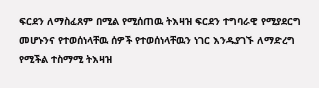ፍርደን ለማስፈጸም በሚል የሚሰጠዉ ትእዛዝ ፍርደን ተግባራዊ የሚያደርግ መሆኑንና የተወሰነላቸዉ ሰዎች የተወሰነላቸዉን ነገር እንዱያገኙ ለማድረግ የሚችል ተስማሚ ትእዛዝ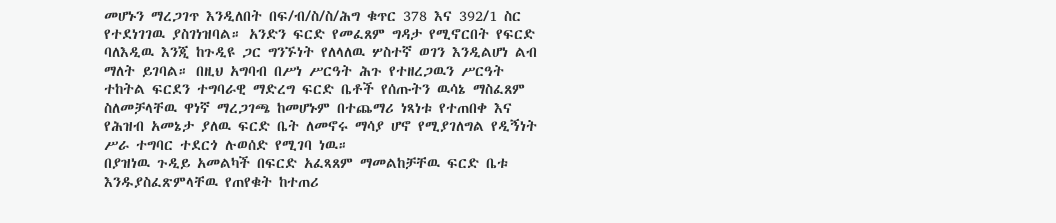መሆኑን ማረጋገጥ እንዲለበት በፍ/ብ/ስ/ስ/ሕግ ቁጥር 378 እና 392/1 ስር የተደነገገዉ ያስገነዝባል። አንድን ፍርድ የመፈጸም ግዳታ የሚኖርበት የፍርድ ባለእዲዉ እንጂ ከጉዲዩ ጋር ግንኙነት የለላለዉ ሦስተኛ ወገን እንዲልሆነ ልብ ማለት ይገባል። በዚህ አግባብ በሥነ ሥርዓት ሕጉ የተዘረጋዉን ሥርዓት ተከትል ፍርደን ተግባራዊ ማድረግ ፍርድ ቤቶች የሰጡትን ዉሳኔ ማስፈጸም ስለመቻላቸዉ ዋነኛ ማረጋገጫ ከመሆኑም በተጨማሪ ነጻነቱ የተጠበቀ እና የሕዝብ አመኔታ ያለዉ ፍርድ ቤት ለመኖሩ ማሳያ ሆኖ የሚያገለግል የዲኝነት ሥራ ተግባር ተደርጎ ሉወሰድ የሚገባ ነዉ።
በያዝነዉ ጉዲይ አመልካች በፍርድ አፈጻጸም ማመልከቻቸዉ ፍርድ ቤቱ እንዱያስፈጽምላቸዉ የጠየቁት ከተጠሪ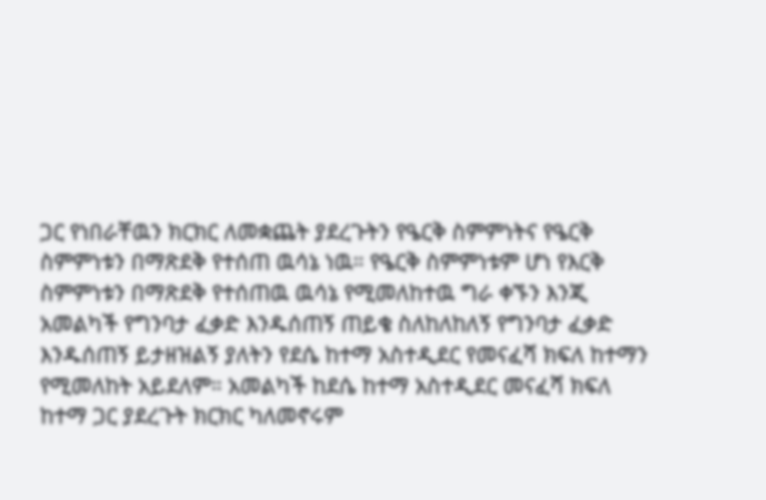ጋር የነበራቸዉን ክርክር ለመቋጨት ያደረጉትን የዔርቅ ስምምነትና የዔርቅ ስምምነቱን በማጽደቅ የተሰጠ ዉሳኔ ነዉ። የዔርቅ ስምምነቱም ሆነ የእርቅ ስምምነቱን በማጽደቅ የተሰጠዉ ዉሳኔ የሚመለከተዉ ግራ ቀኙን እንጂ አመልካች የግንባታ ፈቃድ እንዱሰጠኝ ጠይቄ ስለከለከለኝ የግንባታ ፈቃድ እንዱሰጠኝ ይታዘዝልኝ ያለትን የደሴ ከተማ አስተዲደር የመናፈሻ ክፍለ ከተማን የሚመለከት አይደለም። አመልካች ከደሴ ከተማ አስተዲደር መናፈሻ ክፍለ ከተማ ጋር ያደረጉት ክርክር ካለመኖሩም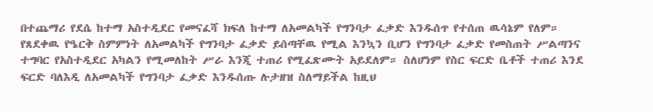በተጨማሪ የደሴ ከተማ አስተዲደር የመናፈሻ ክፍለ ከተማ ለአመልካች የግንባታ ፈቃድ እንዱሰጥ የተሰጠ ዉሳኔም የለም። የጸደቀዉ የዔርቅ ስምምነት ለአመልካች የግንባታ ፈቃድ ይሰጣቸዉ የሚል እንኳን ቢሆን የግንባታ ፈቃድ የመስጠት ሥልጣንና ተግባር የአስተዲደር አካልን የሚመለከት ሥራ እንጂ ተጠሪ የሚፈጽሙት አይደለም። ስለሆነም የስር ፍርድ ቤቶች ተጠሪ እንደ ፍርድ ባለእዲ ለአመልካች የግንባታ ፈቃድ እንዱሰጡ ሉታዘዝ ስለማይችል ከዚህ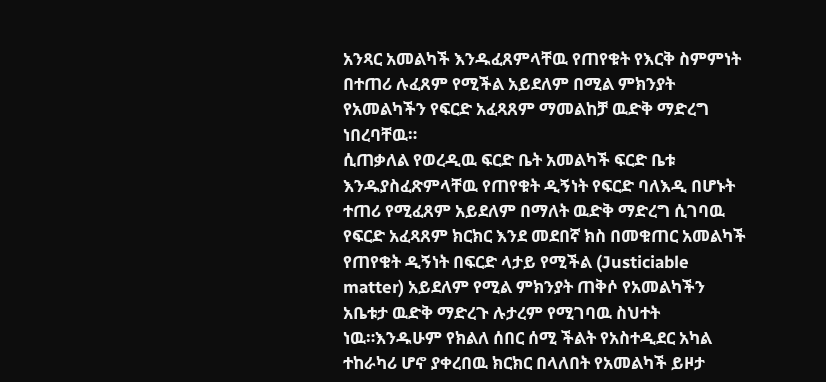አንጻር አመልካች እንዱፈጸምላቸዉ የጠየቁት የእርቅ ስምምነት በተጠሪ ሉፈጸም የሚችል አይደለም በሚል ምክንያት የአመልካችን የፍርድ አፈጻጸም ማመልከቻ ዉድቅ ማድረግ ነበረባቸዉ።
ሲጠቃለል የወረዲዉ ፍርድ ቤት አመልካች ፍርድ ቤቱ እንዱያስፈጽምላቸዉ የጠየቁት ዲኝነት የፍርድ ባለእዲ በሆኑት ተጠሪ የሚፈጸም አይደለም በማለት ዉድቅ ማድረግ ሲገባዉ የፍርድ አፈጻጸም ክርክር እንደ መደበኛ ክስ በመቁጠር አመልካች የጠየቁት ዲኝነት በፍርድ ላታይ የሚችል (Justiciable matter) አይደለም የሚል ምክንያት ጠቅሶ የአመልካችን አቤቱታ ዉድቅ ማድረጉ ሉታረም የሚገባዉ ስህተት ነዉ።እንዱሁም የክልለ ሰበር ሰሚ ችልት የአስተዲደር አካል ተከራካሪ ሆኖ ያቀረበዉ ክርክር በላለበት የአመልካች ይዞታ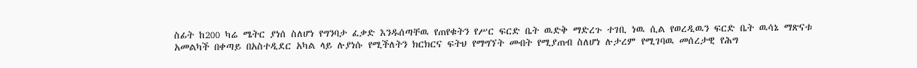ስፊት ከ200 ካሬ ሜትር ያነሰ ስለሆነ የግንባታ ፈቃድ እንዱሰጣቸዉ የጠየቁትን የሥር ፍርድ ቤት ዉድቅ ማድረጉ ተገቢ ነዉ ሲል የወረዲዉን ፍርድ ቤት ዉሳኔ ማጽናቱ አመልካች በቀጣይ በአስተዲደር አካል ላይ ሉያነሱ የሚችለትን ክርክርና ፍትህ የማግኘት መብት የሚያጠብ ስለሆነ ሉታረም የሚገባዉ መሰረታዊ የሕግ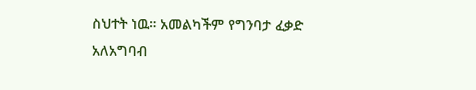ስህተት ነዉ። አመልካችም የግንባታ ፈቃድ አለአግባብ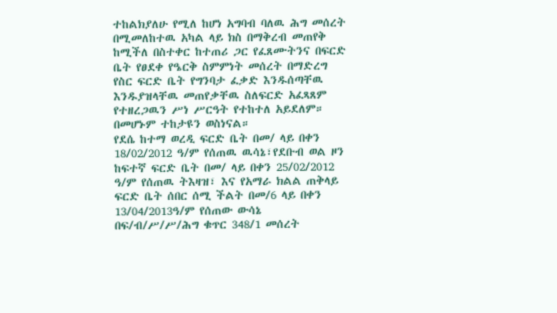ተከልክያለሁ የሚለ ከሆነ አግባብ ባለዉ ሕግ መሰረት በሚመለከተዉ አካል ላይ ክስ በማቅረብ መጠየቅ ከሚችለ በስተቀር ከተጠሪ ጋር የፈጸሙትንና በፍርድ ቤት የፀደቀ የዔርቅ ስምምነት መሰረት በማድረግ የስር ፍርድ ቤት የግንባታ ፈቃድ እንዱሰጣቸዉ እንዱያዝላቸዉ መጠየቃቸዉ ስለፍርድ አፈጻጸም የተዘረጋዉን ሥነ ሥርዓት የተከተለ አይደለም። በመሆኑም ተከታዩን ወስነናል።
የደሴ ከተማ ወረዲ ፍርድ ቤት በመ/ ላይ በቀን 18/02/2012 ዓ/ም የሰጠዉ ዉሳኔ፣የደቡብ ወል ዞን ከፍተኛ ፍርድ ቤት በመ/ ላይ በቀን 25/02/2012 ዓ/ም የሰጠዉ ትእዛዝ፣ እና የአማራ ክልል ጠቅላይ ፍርድ ቤት ሰበር ሰሚ ችልት በመ/6 ላይ በቀን 13/04/2013ዓ/ም የሰጠው ውሳኔ በፍ/ብ/ሥ/ሥ/ሕግ ቁጥር 348/1 መሰረት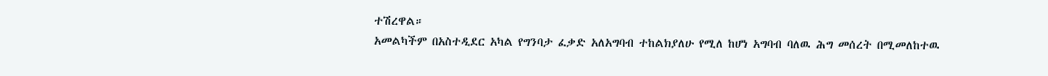ተሽረዋል።
አመልካችም በአስተዲደር አካል የግንባታ ፈቃድ አለአግባብ ተከልክያለሁ የሚለ ከሆነ አግባብ ባለዉ ሕግ መሰረት በሚመለከተዉ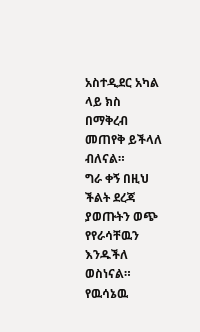አስተዲደር አካል ላይ ክስ በማቅረብ መጠየቅ ይችላለ ብለናል።
ግራ ቀኝ በዚህ ችልት ደረጃ ያወጡትን ወጭ የየራሳቸዉን እንዱችለ ወስነናል።
የዉሳኔዉ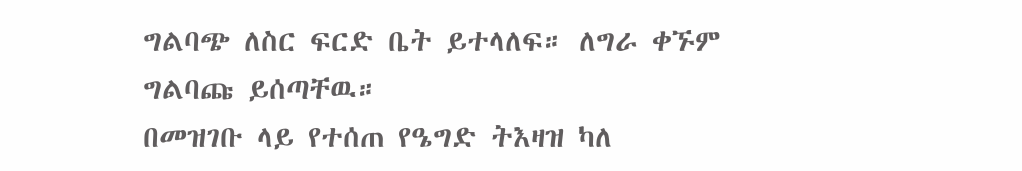ግልባጭ ለስር ፍርድ ቤት ይተላለፍ። ለግራ ቀኙም ግልባጩ ይሰጣቸዉ።
በመዝገቡ ላይ የተሰጠ የዔግድ ትእዛዝ ካለ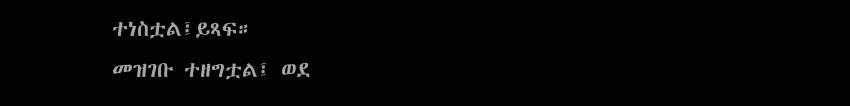ተነስቷል፤ይጻፍ።
መዝገቡ ተዘግቷል፤ ወደ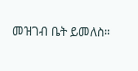መዝገብ ቤት ይመለስ።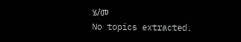ሄ/መ
No topics extracted.